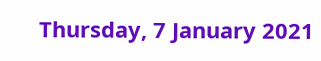Thursday, 7 January 2021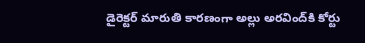డైరెక్టర్ మారుతి కారణంగా అల్లు అరవింద్‌కి కోర్టు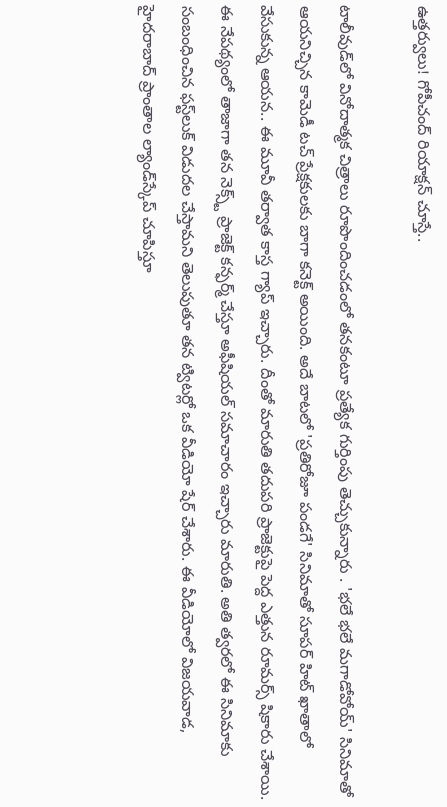ఉత్తర్వులు! గోపీచంద్ రియాక్షన్ చూస్తే..

టాలీవుడ్‌లో వినోదాత్మక చిత్రాలు రూపొందించడంలో తనకంటూ ప్రత్యేక గుర్తింపు తెచ్చుకున్నారు . 'భలే భలే మగాడోవోయ్' సినిమాతో ఆయనిచ్చిన కామెడీ టచ్ ప్రేక్షకులకు బాగా కనెక్ట్ అయింది. అదే బాటలో 'ప్రతిరోజూ పండగే' సినిమాతో సూపర్ హిట్ ఖాతాలో వేసుకున్న ఆయన.. ఈ మూవీ తర్వాత కాస్త గ్యాప్ ఇచ్చారు. దీంతో మారుతి తదుపరి ప్రాజెక్టుపై పెద్ద ఎత్తున రూమర్స్ షికారు చేశాయి. ఈ నేపథ్యంలో తాజాగా తన నెక్స్ట్ ప్రాజెక్ట్ కన్ఫర్మ్ చేస్తూ అఫీషియల్ సమాచారం ఇచ్చారు మారుతి. అతి త్వరలో ఈ సినిమాకు సంబంధించిన ఫస్ట్‌లుక్‌ విడుదల చేస్తామని తెలుపుతూ తన ట్విటర్లో ఒక వీడియో షేర్‌ చేశారు. ఈ వీడియోలో విజయవాడ, హైదరాబాద్‌ ప్రాంతాల ల్యాండ్‌స్కేప్‌ చూపిస్తూ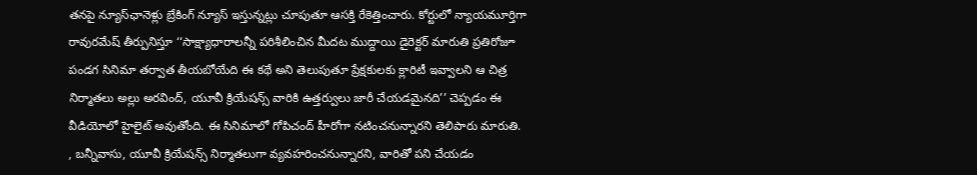తనపై న్యూస్‌ఛానెళ్లు బ్రేకింగ్‌ న్యూస్‌ ఇస్తున్నట్లు చూపుతూ ఆసక్తి రేకెత్తించారు. కోర్టులో న్యాయమూర్తిగా రావురమేష్ తీర్పునిస్తూ ‘‘సాక్ష్యాధారాలన్నీ పరిశీలించిన మీదట ముద్దాయి డైరెక్టర్‌ మారుతి ప్రతిరోజూ పండగ సినిమా తర్వాత తీయబోయేది ఈ కథే అని తెలుపుతూ ప్రేక్షకులకు క్లారిటీ ఇవ్వాలని ఆ చిత్ర నిర్మాతలు అల్లు అరవింద్, యూవీ క్రియేషన్స్ వారికి ఉత్తర్వులు జారీ చేయడమైనది’’ చెప్పడం ఈ వీడియోలో హైలైట్ అవుతోంది. ఈ సినిమాలో గోపిచంద్‌ హీరోగా నటించనున్నారని తెలిపారు మారుతి. , బన్నీవాసు, యూవీ క్రియేషన్స్‌ నిర్మాతలుగా వ్యవహరించనున్నారని, వారితో పని చేయడం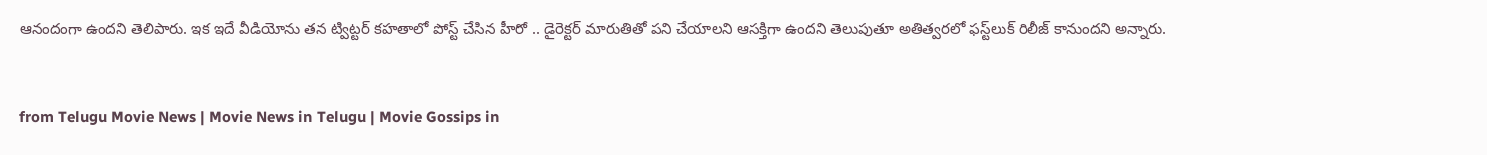ఆనందంగా ఉందని తెలిపారు. ఇక ఇదే వీడియోను తన ట్విట్టర్ కహతాలో పోస్ట్ చేసిన హీరో .. డైరెక్టర్ మారుతితో పని చేయాలని ఆసక్తిగా ఉందని తెలుపుతూ అతిత్వరలో ఫస్ట్‌లుక్ రిలీజ్ కానుందని అన్నారు.


from Telugu Movie News | Movie News in Telugu | Movie Gossips in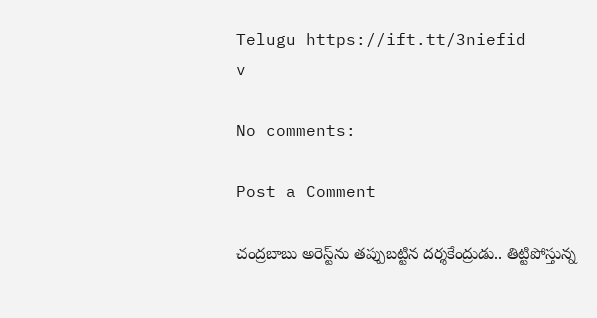Telugu https://ift.tt/3niefid
v

No comments:

Post a Comment

చంద్రబాబు అరెస్ట్‌ను తప్పుబట్టిన దర్శకేంద్రుడు.. తిట్టిపోస్తున్న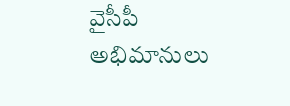వైసీపీ అభిమానులు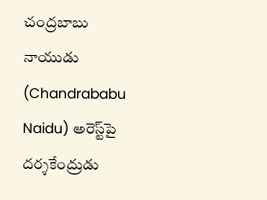చంద్రబాబు నాయుడు (Chandrababu Naidu) అరెస్ట్‌పై దర్శకేంద్రుడు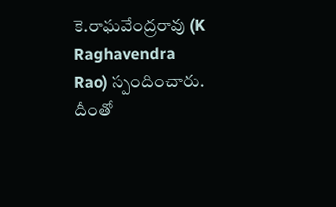కె.రాఘవేంద్రరావు (K Raghavendra Rao) స్పందించారు. దీంతో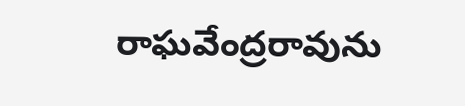రాఘవేంద్రరావును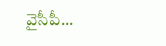వైసీపీ...